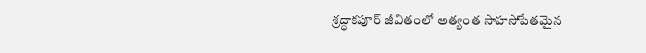శ్ర‌ద్ధాక‌పూర్ జీవితంలో అత్యంత సాహ‌సోపేత‌మైన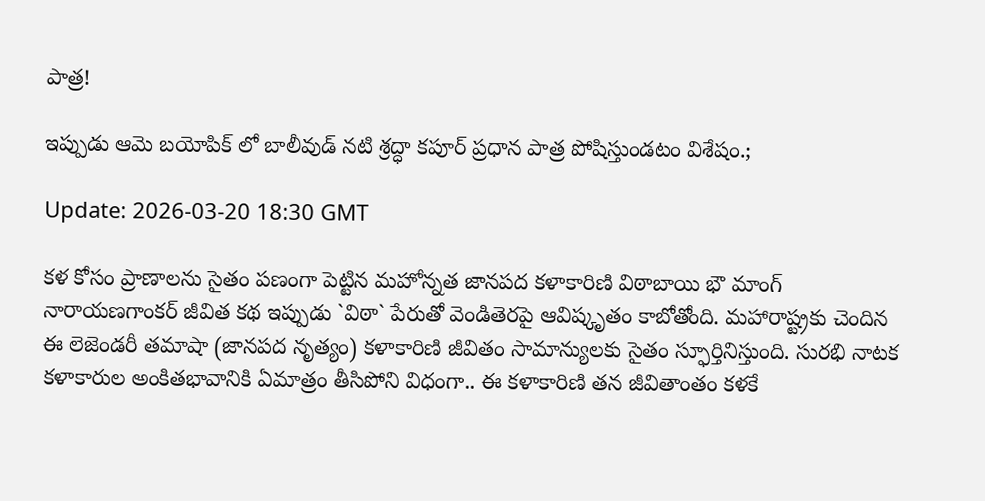పాత్ర‌!

ఇప్పుడు ఆమె బయోపిక్ లో బాలీవుడ్ నటి శ్రద్ధా కపూర్ ప్రధాన పాత్ర పోషిస్తుండటం విశేషం.;

Update: 2026-03-20 18:30 GMT

కళ కోసం ప్రాణాలను సైతం పణంగా పెట్టిన మహోన్నత జానపద కళాకారిణి విఠాబాయి భౌ మాంగ్ నారాయణగాంకర్ జీవిత కథ ఇప్పుడు `విఠా` పేరుతో వెండితెరపై ఆవిష్కృతం కాబోతోంది. మహారాష్ట్రకు చెందిన ఈ లెజెండరీ తమాషా (జానపద నృత్యం) కళాకారిణి జీవితం సామాన్యులకు సైతం స్ఫూర్తినిస్తుంది. సురభి నాటక కళాకారుల అంకితభావానికి ఏమాత్రం తీసిపోని విధంగా.. ఈ క‌ళాకారిణి తన జీవితాంతం కళకే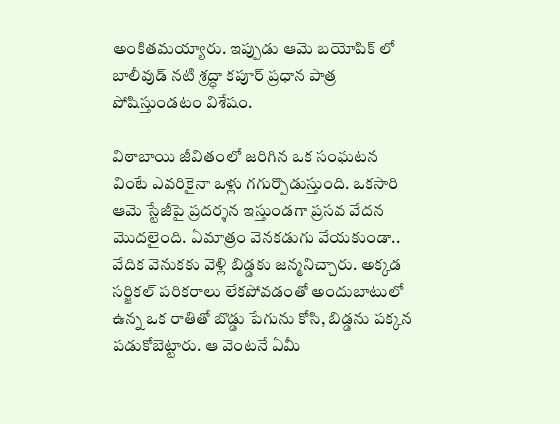అంకితమయ్యారు. ఇప్పుడు ఆమె బయోపిక్ లో బాలీవుడ్ నటి శ్రద్ధా కపూర్ ప్రధాన పాత్ర పోషిస్తుండటం విశేషం.

విఠాబాయి జీవితంలో జరిగిన ఒక సంఘటన వింటే ఎవరికైనా ఒళ్లు గగుర్పొడుస్తుంది. ఒకసారి ఆమె స్టేజీపై ప్రదర్శన ఇస్తుండగా ప్రసవ వేదన మొదలైంది. ఏమాత్రం వెనకడుగు వేయకుండా.. వేదిక వెనుకకు వెళ్లి బిడ్డకు జన్మనిచ్చారు. అక్కడ సర్జికల్ పరికరాలు లేకపోవడంతో అందుబాటులో ఉన్న ఒక రాతితో బొడ్డు పేగును కోసి, బిడ్డను పక్కన పడుకోబెట్టారు. ఆ వెంటనే ఏమీ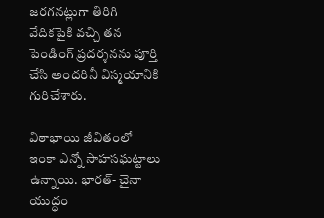జరగనట్లుగా తిరిగి వేదికపైకి వచ్చి తన పెండింగ్ ప్రదర్శనను పూర్తి చేసి అందరినీ విస్మయానికి గురిచేశారు.

విఠాభాయి జీవితంలో ఇంకా ఎన్నో సాహ‌స‌ఘ‌ట్టాలు ఉన్నాయి. భారత్‌- చైనా యుద్ధం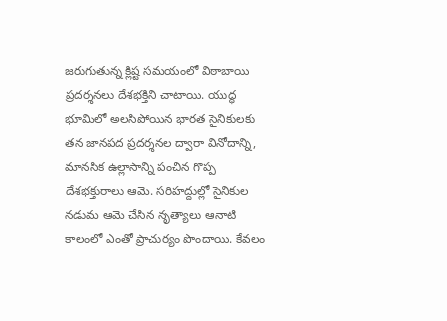జరుగుతున్న క్లిష్ట సమయంలో విఠాబాయి ప్రదర్శనలు దేశభక్తిని చాటాయి. యుద్ధ భూమిలో అలసిపోయిన భారత సైనికులకు తన జానపద ప్రదర్శనల ద్వారా వినోదాన్ని, మానసిక ఉల్లాసాన్ని పంచిన గొప్ప దేశభక్తురాలు ఆమె. సరిహద్దుల్లో సైనికుల నడుమ ఆమె చేసిన నృత్యాలు ఆనాటి కాలంలో ఎంతో ప్రాచుర్యం పొందాయి. కేవలం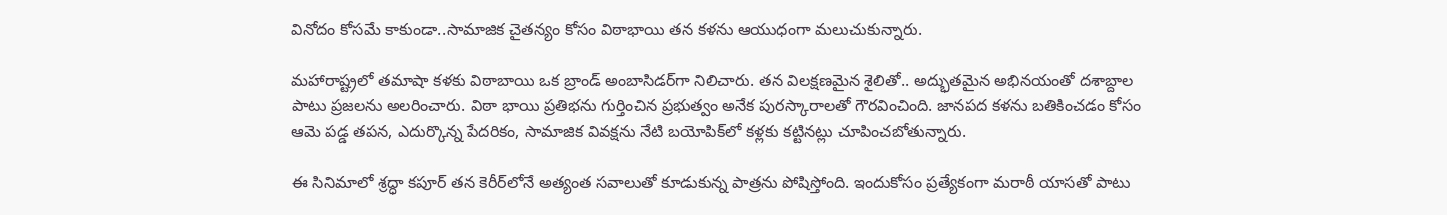వినోదం కోసమే కాకుండా..సామాజిక చైతన్యం కోసం విఠాభాయి తన కళను ఆయుధంగా మలుచుకున్నారు.

మహారాష్ట్రలో తమాషా కళకు విఠాబాయి ఒక బ్రాండ్ అంబాసిడర్‌గా నిలిచారు. తన విలక్షణమైన శైలితో.. అద్భుతమైన అభినయంతో దశాబ్దాల పాటు ప్రజలను అలరించారు. విఠా భాయి ప్రతిభను గుర్తించిన ప్రభుత్వం అనేక పురస్కారాలతో గౌరవించింది. జానపద కళను బతికించడం కోసం ఆమె పడ్డ తపన, ఎదుర్కొన్న పేదరికం, సామాజిక వివక్షను నేటి బయోపిక్‌లో కళ్లకు కట్టినట్లు చూపించబోతున్నారు.

ఈ సినిమాలో శ్రద్ధా కపూర్ తన కెరీర్‌లోనే అత్యంత సవాలుతో కూడుకున్న పాత్రను పోషిస్తోంది. ఇందుకోసం ప్రత్యేకంగా మరాఠీ యాసతో పాటు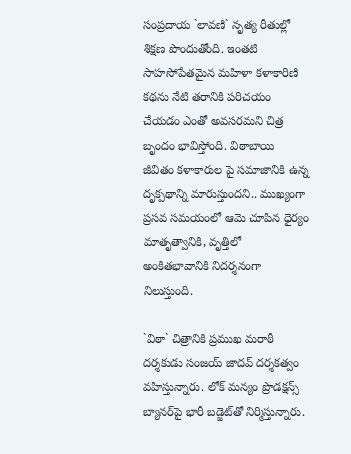సంప్రదాయ `లావణి` నృత్య రీతుల్లో శిక్షణ పొందుతోంది. ఇంతటి సాహసోపేతమైన మహిళా కళాకారిణి కథను నేటి తరానికి పరిచయం చేయడం ఎంతో అవసరమని చిత్ర బృందం భావిస్తోంది. విఠాబాయి జీవితం కళాకారుల పై సమాజానికి ఉన్న దృక్పథాన్ని మారుస్తుందని.. ముఖ్యంగా ప్రసవ సమయంలో ఆమె చూపిన ధైర్యం మాతృత్వానికి, వృత్తిలో అంకితభావానికి నిదర్శనంగా నిలుస్తుంది.

`విఠా` చిత్రానికి ప్రముఖ మరాఠీ దర్శకుడు సంజయ్ జాదవ్ దర్శకత్వం వహిస్తున్నారు. లోక్ మన్యం ప్రొడక్షన్స్ బ్యానర్‌పై భారీ బడ్జెట్‌తో నిర్మిస్తున్నారు.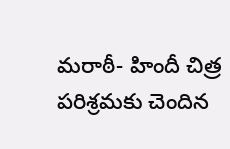మరాఠీ- హిందీ చిత్ర పరిశ్రమకు చెందిన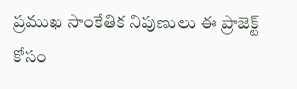ప్రముఖ సాంకేతిక నిపుణులు ఈ ప్రాజెక్ట్ కోసం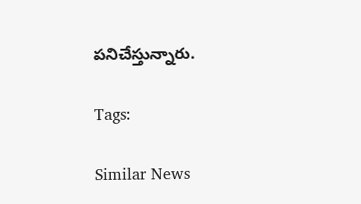పనిచేస్తున్నారు.

Tags:

Similar News